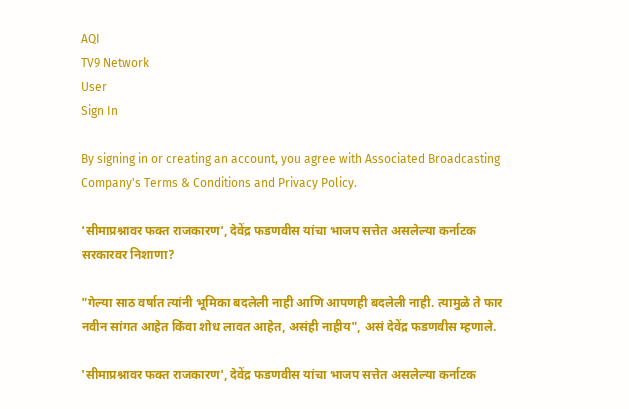AQI
TV9 Network
User
Sign In

By signing in or creating an account, you agree with Associated Broadcasting Company's Terms & Conditions and Privacy Policy.

‘सीमाप्रश्नावर फक्त राजकारण’, देवेंद्र फडणवीस यांचा भाजप सत्तेत असलेल्या कर्नाटक सरकारवर निशाणा?

"गेल्या साठ वर्षात त्यांनी भूमिका बदलेली नाही आणि आपणही बदलेली नाही. त्यामुळे ते फार नवीन सांगत आहेत किंवा शोध लावत आहेत, असंही नाहीय", असं देवेंद्र फडणवीस म्हणाले.

'सीमाप्रश्नावर फक्त राजकारण', देवेंद्र फडणवीस यांचा भाजप सत्तेत असलेल्या कर्नाटक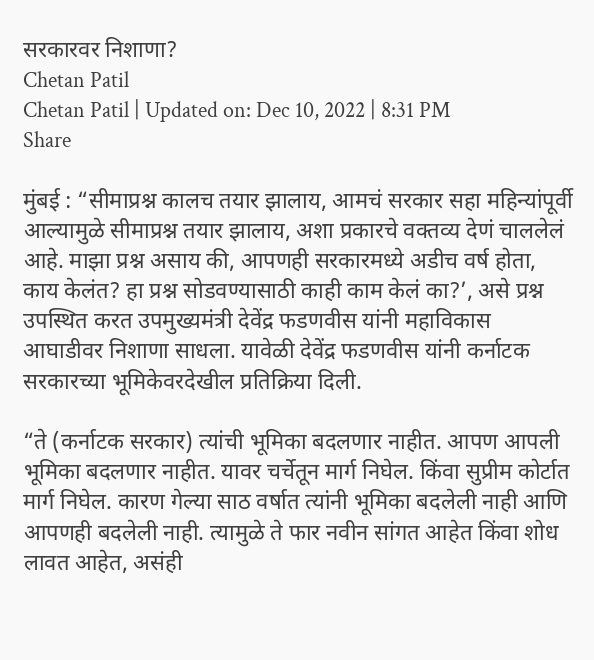सरकारवर निशाणा?
Chetan Patil
Chetan Patil | Updated on: Dec 10, 2022 | 8:31 PM
Share

मुंबई : “सीमाप्रश्न कालच तयार झालाय, आमचं सरकार सहा महिन्यांपूर्वी आल्यामुळे सीमाप्रश्न तयार झालाय, अशा प्रकारचे वक्तव्य देणं चाललेलं आहे. माझा प्रश्न असाय की, आपणही सरकारमध्ये अडीच वर्ष होता, काय केलंत? हा प्रश्न सोडवण्यासाठी काही काम केलं का?’, असे प्रश्न उपस्थित करत उपमुख्यमंत्री देवेंद्र फडणवीस यांनी महाविकास आघाडीवर निशाणा साधला. यावेळी देवेंद्र फडणवीस यांनी कर्नाटक सरकारच्या भूमिकेवरदेखील प्रतिक्रिया दिली.

“ते (कर्नाटक सरकार) त्यांची भूमिका बदलणार नाहीत. आपण आपली भूमिका बदलणार नाहीत. यावर चर्चेतून मार्ग निघेल. किंवा सुप्रीम कोर्टात मार्ग निघेल. कारण गेल्या साठ वर्षात त्यांनी भूमिका बदलेली नाही आणि आपणही बदलेली नाही. त्यामुळे ते फार नवीन सांगत आहेत किंवा शोध लावत आहेत, असंही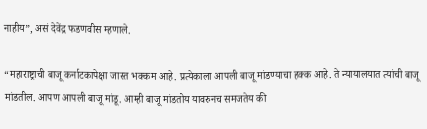नाहीय”, असं देवेंद्र फडणवीस म्हणाले.

“महाराष्ट्राची बाजू कर्नाटकापेक्षा जास्त भक्कम आहे. प्रत्येकाला आपली बाजू मांडण्याचा हक्क आहे. ते न्यायालयात त्यांची बाजू मांडतील. आपण आपली बाजू मांडू. आम्ही बाजू मांडतोय यावरुनच समजतेय की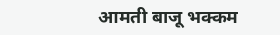आमती बाजू भक्कम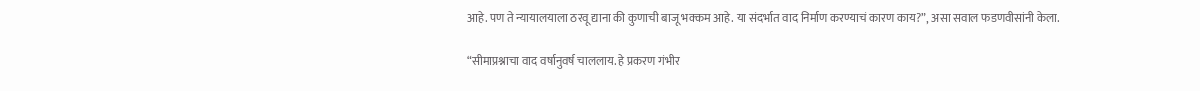आहे. पण ते न्यायालयाला ठरवू द्याना की कुणाची बाजू भक्कम आहे. या संदर्भात वाद निर्माण करण्याचं कारण काय?”, असा सवाल फडणवीसांनी केला.

“सीमाप्रश्नाचा वाद वर्षानुवर्ष चाललाय. हे प्रकरण गंभीर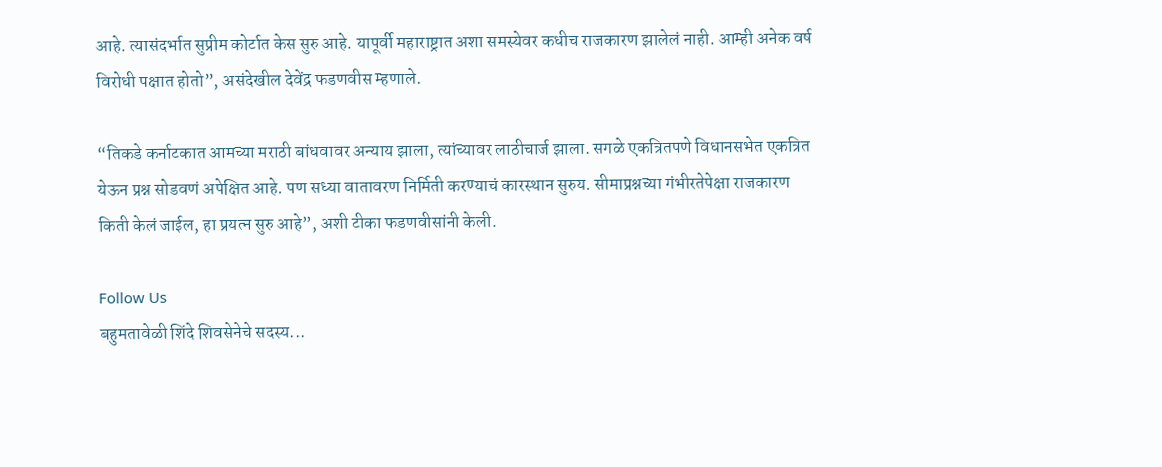आहे. त्यासंदर्भात सुप्रीम कोर्टात केस सुरु आहे. यापूर्वी महाराष्ट्रात अशा समस्येवर कधीच राजकारण झालेलं नाही. आम्ही अनेक वर्ष विरोधी पक्षात होतो”, असंदेखील देवेंद्र फडणवीस म्हणाले.

“तिकडे कर्नाटकात आमच्या मराठी बांधवावर अन्याय झाला, त्यांच्यावर लाठीचार्ज झाला. सगळे एकत्रितपणे विधानसभेत एकत्रित येऊन प्रश्न सोडवणं अपेक्षित आहे. पण सध्या वातावरण निर्मिती करण्याचं कारस्थान सुरुय. सीमाप्रश्नच्या गंभीरतेपेक्षा राजकारण किती केलं जाईल, हा प्रयत्न सुरु आहे”, अशी टीका फडणवीसांनी केली.

Follow Us
बहुमतावेळी शिंदे शिवसेनेचे सदस्य...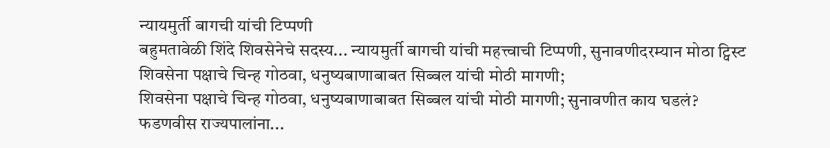न्यायमुर्ती बागची यांची टिप्पणी
बहुमतावेळी शिंदे शिवसेनेचे सदस्य... न्यायमुर्ती बागची यांची महत्त्वाची टिप्पणी, सुनावणीदरम्यान मोठा ट्विस्ट
शिवसेना पक्षाचे चिन्ह गोठवा, धनुष्यबाणाबाबत सिब्बल यांची मोठी मागणी;
शिवसेना पक्षाचे चिन्ह गोठवा, धनुष्यबाणाबाबत सिब्बल यांची मोठी मागणी; सुनावणीत काय घडलं?
फडणवीस राज्यपालांना...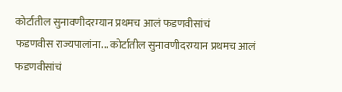कोर्टातील सुनावणीदरम्यान प्रथमच आलं फडणवीसांचं
फडणवीस राज्यपालांना... कोर्टातील सुनावणीदरम्यान प्रथमच आलं फडणवीसांचं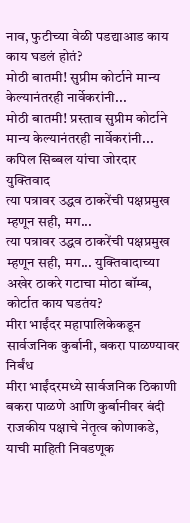नाव, फुटीच्या वेळी पडद्याआड काय काय घडलं होतं?
मोठी बातमी! सुप्रीम कोर्टाने मान्य केल्यानंतरही नार्वेकरांनी...
मोठी बातमी! प्रस्ताव सुप्रीम कोर्टाने मान्य केल्यानंतरही नार्वेकरांनी... कपिल सिब्बल यांचा जोरदार युक्तिवाद
त्या पत्रावर उद्धव ठाकरेंची पक्षप्रमुख म्हणून सही, मग...
त्या पत्रावर उद्धव ठाकरेंची पक्षप्रमुख म्हणून सही, मग... युक्तिवादाच्या अखेर ठाकरे गटाचा मोठा बॉम्ब, कोर्टात काय घडतंय?
मीरा भाईंदर महापालिकेकडून सार्वजनिक कुर्बानी, बकरा पाळण्यावर निर्बंध
मीरा भाईंदरमध्ये सार्वजनिक ठिकाणी बकरा पाळणे आणि कुर्बानीवर बंदी
राजकीय पक्षाचे नेतृत्व कोणाकडे, याची माहिती निवडणूक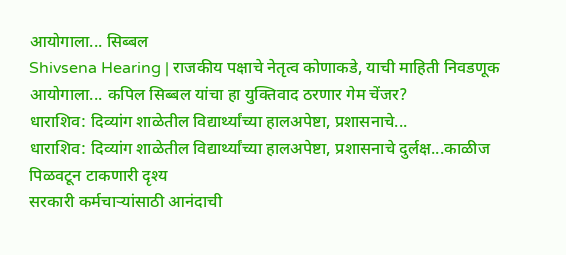आयोगाला... सिब्बल
Shivsena Hearing | राजकीय पक्षाचे नेतृत्व कोणाकडे, याची माहिती निवडणूक आयोगाला... कपिल सिब्बल यांचा हा युक्तिवाद ठरणार गेम चेंजर?
धाराशिव: दिव्यांग शाळेतील विद्यार्थ्यांच्या हालअपेष्टा, प्रशासनाचे...
धाराशिव: दिव्यांग शाळेतील विद्यार्थ्यांच्या हालअपेष्टा, प्रशासनाचे दुर्लक्ष...काळीज पिळवटून टाकणारी दृश्य
सरकारी कर्मचाऱ्यांसाठी आनंदाची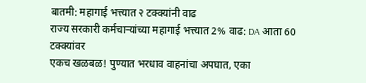बातमी: महागाई भत्त्यात २ टक्क्यांनी वाढ
राज्य सरकारी कर्मचाऱ्यांच्या महागाई भत्त्यात 2% वाढ: DA आता 60 टक्क्यांवर
एकच खळबळ! पुण्यात भरधाव वाहनांचा अपघात, एका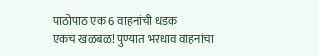पाठोपाठ एक 6 वाहनांची धडक
एकच खळबळ! पुण्यात भरधाव वाहनांचा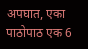अपघात, एका पाठोपाठ एक 6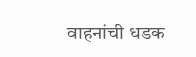वाहनांची धडक